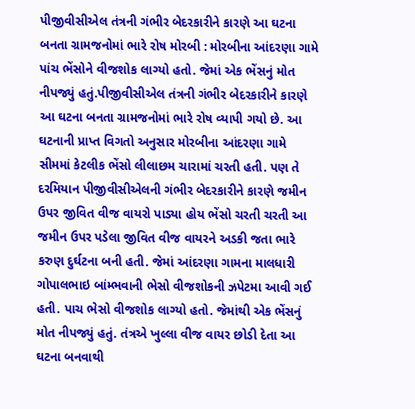પીજીવીસીએલ તંત્રની ગંભીર બેદરકારીને કારણે આ ઘટના બનતા ગ્રામજનોમાં ભારે રોષ મોરબી : મોરબીના આંદરણા ગામે પાંચ ભેંસોને વીજશોક લાગ્યો હતો. જેમાં એક ભેંસનું મોત નીપજ્યું હતું.પીજીવીસીએલ તંત્રની ગંભીર બેદરકારીને કારણે આ ઘટના બનતા ગ્રામજનોમાં ભારે રોષ વ્યાપી ગયો છે. આ ઘટનાની પ્રાપ્ત વિગતો અનુસાર મોરબીના આંદરણા ગામે સીમમાં કેટલીક ભેંસો લીલાછમ ચારામાં ચરતી હતી. પણ તે દરમિયાન પીજીવીસીએલની ગંભીર બેદરકારીને કારણે જમીન ઉપર જીવિત વીજ વાયરો પાડ્યા હોય ભેંસો ચરતી ચરતી આ જમીન ઉપર પડેલા જીવિત વીજ વાયરને અડકી જતા ભારે કરુણ દુર્ઘટના બની હતી. જેમાં આંદરણા ગામના માલધારી ગોપાલભાઇ બાંમ્ભવાની ભેસો વીજશોકની ઝપેટમા આવી ગઈ હતી. પાચ ભેસો વીજશોક લાગ્યો હતો. જેમાંથી એક ભેંસનું મોત નીપજ્યું હતું. તંત્રએ ખુલ્લા વીજ વાયર છોડી દેતા આ ઘટના બનવાથી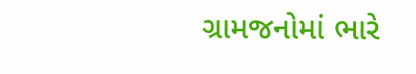ગ્રામજનોમાં ભારે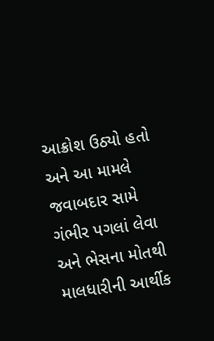આક્રોશ ઉઠ્યો હતો અને આ મામલે જવાબદાર સામે ગંભીર પગલાં લેવા અને ભેસના મોતથી માલધારીની આર્થીક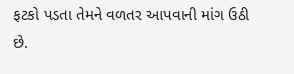ફટકો પડતા તેમને વળતર આપવાની માંગ ઉઠી છે.